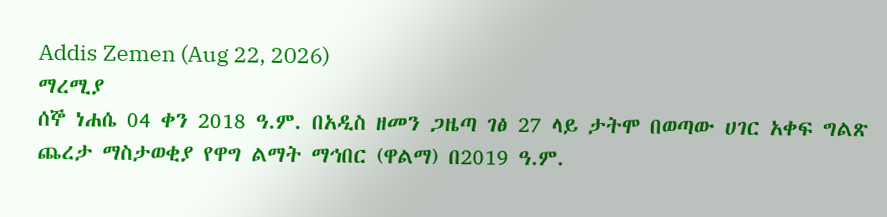Addis Zemen (Aug 22, 2026)
ማረሚያ
ሰኞ ነሐሴ 04 ቀን 2018 ዓ.ም. በአዲስ ዘመን ጋዜጣ ገፅ 27 ላይ ታትሞ በወጣው ሀገር አቀፍ ግልጽ ጨረታ ማስታወቂያ የዋግ ልማት ማኅበር (ዋልማ) በ2019 ዓ.ም.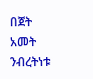በጀት አመት ንብረትነቱ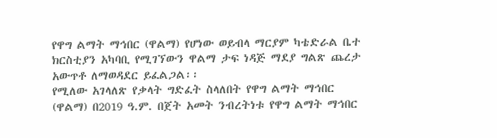የዋግ ልማት ማኅበር (ዋልማ) የሆነው ወይብላ ማርያም ካቴድራል ቤተ ክርስቲያን አካባቢ የሚገኘውን ዋልማ ታፍ ነዳጅ ማደያ ግልጽ ጨረታ አውጥቶ ለማወዳደር ይፈልጋል፡፡
የሚለው አገላለጽ የቃላት ግድፈት ስላለበት የዋግ ልማት ማኅበር (ዋልማ) በ2019 ዓ.ም. በጀት አመት ንብረትነቱ የዋግ ልማት ማኅበር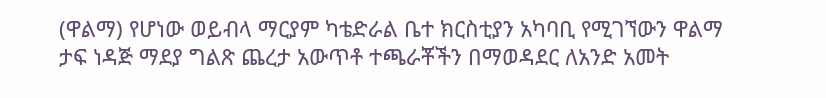(ዋልማ) የሆነው ወይብላ ማርያም ካቴድራል ቤተ ክርስቲያን አካባቢ የሚገኘውን ዋልማ ታፍ ነዳጅ ማደያ ግልጽ ጨረታ አውጥቶ ተጫራቾችን በማወዳደር ለአንድ አመት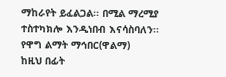ማከራየት ይፈልጋል፡፡ በሚል ማረሚያ ተስተካክሎ እንዲነበብ እናሳስባለን፡፡
የዋግ ልማት ማኅበር(ዋልማ)
ከዚህ በፊት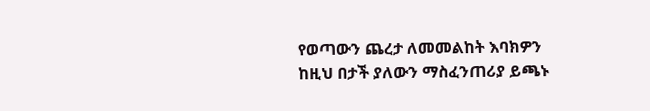የወጣውን ጨረታ ለመመልከት እባክዎን ከዚህ በታች ያለውን ማስፈንጠሪያ ይጫኑ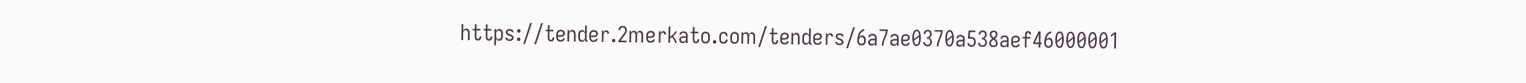https://tender.2merkato.com/tenders/6a7ae0370a538aef46000001